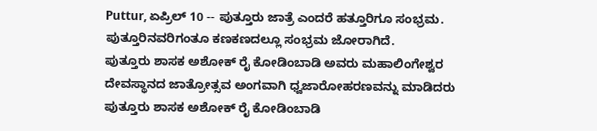Puttur, ಏಪ್ರಿಲ್ 10 -- ಪುತ್ತೂರು ಜಾತ್ರೆ ಎಂದರೆ ಹತ್ತೂರಿಗೂ ಸಂಭ್ರಮ. ಪುತ್ತೂರಿನವರಿಗಂತೂ ಕಣಕಣದಲ್ಲೂ ಸಂಭ್ರಮ ಜೋರಾಗಿದೆ.
ಪುತ್ತೂರು ಶಾಸಕ ಅಶೋಕ್ ರೈ ಕೋಡಿಂಬಾಡಿ ಅವರು ಮಹಾಲಿಂಗೇಶ್ವರ ದೇವಸ್ಥಾನದ ಜಾತ್ರೋತ್ಸವ ಅಂಗವಾಗಿ ಧ್ವಜಾರೋಹರಣವನ್ನು ಮಾಡಿದರು
ಪುತ್ತೂರು ಶಾಸಕ ಅಶೋಕ್ ರೈ ಕೋಡಿಂಬಾಡಿ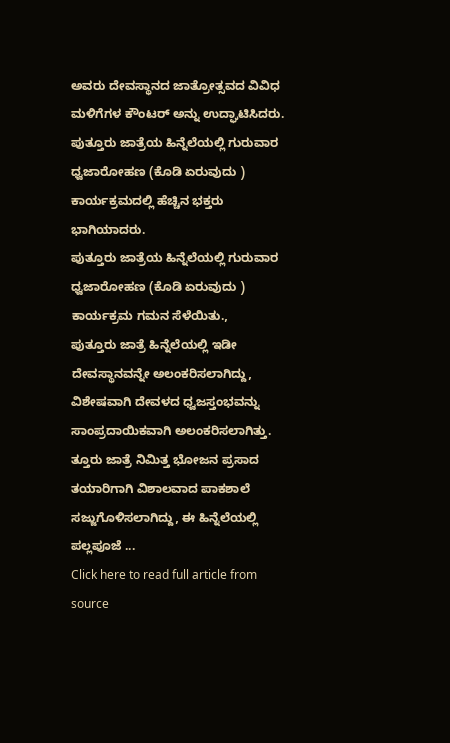ಅವರು ದೇವಸ್ಥಾನದ ಜಾತ್ರೋತ್ಸವದ ವಿವಿಧ ಮಳಿಗೆಗಳ ಕೌಂಟರ್ ಅನ್ನು ಉದ್ಘಾಟಿಸಿದರು.
ಪುತ್ತೂರು ಜಾತ್ರೆಯ ಹಿನ್ನೆಲೆಯಲ್ಲಿ ಗುರುವಾರ ಧ್ವಜಾರೋಹಣ (ಕೊಡಿ ಏರುವುದು ) ಕಾರ್ಯಕ್ರಮದಲ್ಲಿ ಹೆಚ್ಚಿನ ಭಕ್ತರು ಭಾಗಿಯಾದರು.
ಪುತ್ತೂರು ಜಾತ್ರೆಯ ಹಿನ್ನೆಲೆಯಲ್ಲಿ ಗುರುವಾರ ಧ್ವಜಾರೋಹಣ (ಕೊಡಿ ಏರುವುದು ) ಕಾರ್ಯಕ್ರಮ ಗಮನ ಸೆಳೆಯಿತು.,
ಪುತ್ತೂರು ಜಾತ್ರೆ ಹಿನ್ನೆಲೆಯಲ್ಲಿ ಇಡೀ ದೇವಸ್ಥಾನವನ್ನೇ ಅಲಂಕರಿಸಲಾಗಿದ್ದು, ವಿಶೇಷವಾಗಿ ದೇವಳದ ಧ್ವಜಸ್ತಂಭವನ್ನು ಸಾಂಪ್ರದಾಯಿಕವಾಗಿ ಅಲಂಕರಿಸಲಾಗಿತ್ತು.
ತ್ತೂರು ಜಾತ್ರೆ ನಿಮಿತ್ತ ಭೋಜನ ಪ್ರಸಾದ ತಯಾರಿಗಾಗಿ ವಿಶಾಲವಾದ ಪಾಕಶಾಲೆ ಸಜ್ಜುಗೊಳಿಸಲಾಗಿದ್ದು, ಈ ಹಿನ್ನೆಲೆಯಲ್ಲಿ ಪಲ್ಲಪೂಜೆ ...
Click here to read full article from source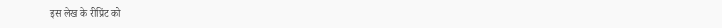इस लेख के रीप्रिंट को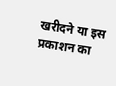खरीदने या इस प्रकाशन का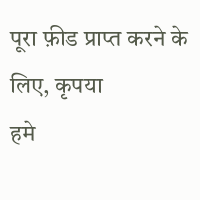पूरा फ़ीड प्राप्त करने के लिए, कृपया
हमे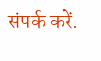संपर्क करें.